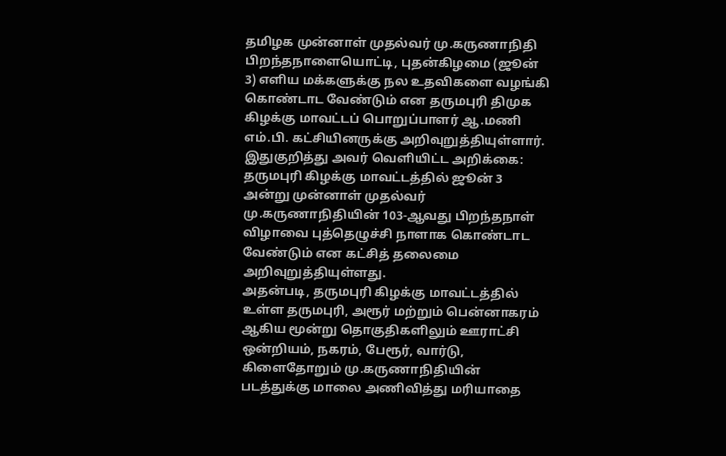தமிழக முன்னாள் முதல்வர் மு.கருணாநிதி பிறந்தநாளையொட்டி, புதன்கிழமை (ஜூன் 3) எளிய மக்களுக்கு நல உதவிகளை வழங்கி கொண்டாட வேண்டும் என தருமபுரி திமுக கிழக்கு மாவட்டப் பொறுப்பாளர் ஆ.மணி எம்.பி. கட்சியினருக்கு அறிவுறுத்தியுள்ளார்.
இதுகுறித்து அவர் வெளியிட்ட அறிக்கை:
தருமபுரி கிழக்கு மாவட்டத்தில் ஜூன் 3 அன்று முன்னாள் முதல்வர் மு.கருணாநிதியின் 103-ஆவது பிறந்தநாள் விழாவை புத்தெழுச்சி நாளாக கொண்டாட வேண்டும் என கட்சித் தலைமை அறிவுறுத்தியுள்ளது.
அதன்படி, தருமபுரி கிழக்கு மாவட்டத்தில் உள்ள தருமபுரி, அரூர் மற்றும் பென்னாகரம் ஆகிய மூன்று தொகுதிகளிலும் ஊராட்சி ஒன்றியம், நகரம், பேரூர், வார்டு, கிளைதோறும் மு.கருணாநிதியின் படத்துக்கு மாலை அணிவித்து மரியாதை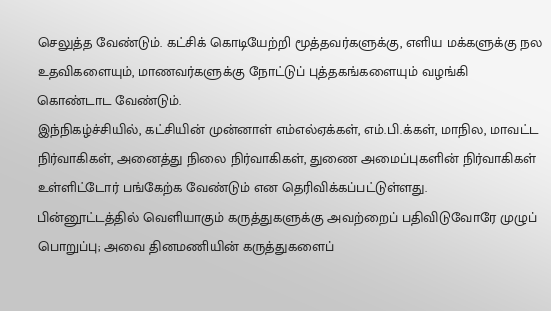செலுத்த வேண்டும். கட்சிக் கொடியேற்றி மூத்தவர்களுக்கு, எளிய மக்களுக்கு நல உதவிகளையும், மாணவர்களுக்கு நோட்டுப் புத்தகங்களையும் வழங்கி கொண்டாட வேண்டும்.
இந்நிகழ்ச்சியில், கட்சியின் முன்னாள் எம்எல்ஏக்கள், எம்.பி.க்கள், மாநில, மாவட்ட நிர்வாகிகள், அனைத்து நிலை நிர்வாகிகள், துணை அமைப்புகளின் நிர்வாகிகள் உள்ளிட்டோர் பங்கேற்க வேண்டும் என தெரிவிக்கப்பட்டுள்ளது.
பின்னூட்டத்தில் வெளியாகும் கருத்துகளுக்கு அவற்றைப் பதிவிடுவோரே முழுப் பொறுப்பு; அவை தினமணியின் கருத்துகளைப்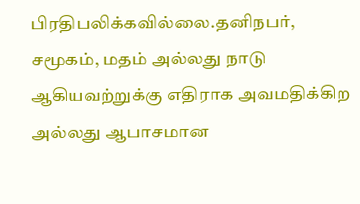பிரதிபலிக்கவில்லை.தனிநபர், சமூகம், மதம் அல்லது நாடு ஆகியவற்றுக்கு எதிராக அவமதிக்கிற அல்லது ஆபாசமான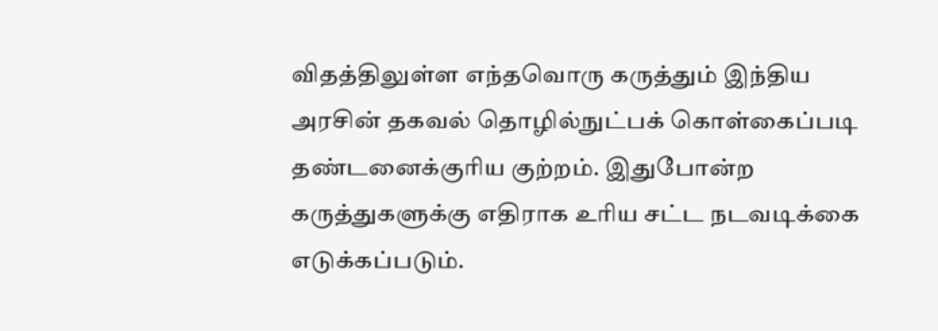விதத்திலுள்ள எந்தவொரு கருத்தும் இந்திய அரசின் தகவல் தொழில்நுட்பக் கொள்கைப்படி தண்டனைக்குரிய குற்றம். இதுபோன்ற கருத்துகளுக்கு எதிராக உரிய சட்ட நடவடிக்கை எடுக்கப்படும்.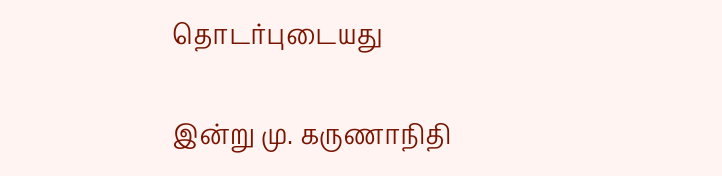தொடர்புடையது

இன்று மு. கருணாநிதி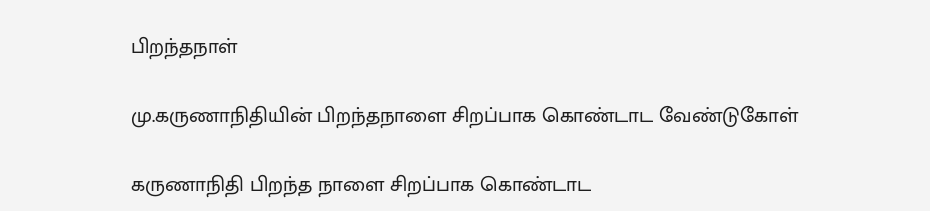பிறந்தநாள்

மு.கருணாநிதியின் பிறந்தநாளை சிறப்பாக கொண்டாட வேண்டுகோள்

கருணாநிதி பிறந்த நாளை சிறப்பாக கொண்டாட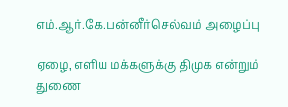எம்.ஆர்.கே.பன்னீர்செல்வம் அழைப்பு

ஏழை, எளிய மக்களுக்கு திமுக என்றும் துணை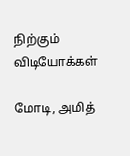நிற்கும்
விடியோக்கள்

மோடி, அமித்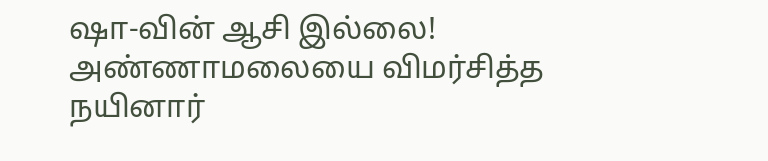ஷா-வின் ஆசி இல்லை! அண்ணாமலையை விமர்சித்த நயினார்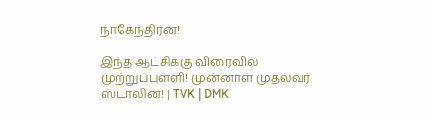நாகேந்திரன்!

இந்த ஆட்சிக்கு விரைவில் முற்றுப்புள்ளி! முன்னாள் முதல்வர் ஸ்டாலின்! | TVK | DMK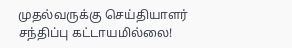முதல்வருக்கு செய்தியாளர் சந்திப்பு கட்டாயமில்லை!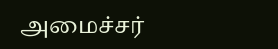அமைச்சர்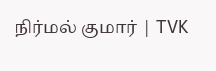நிர்மல் குமார் | TVK